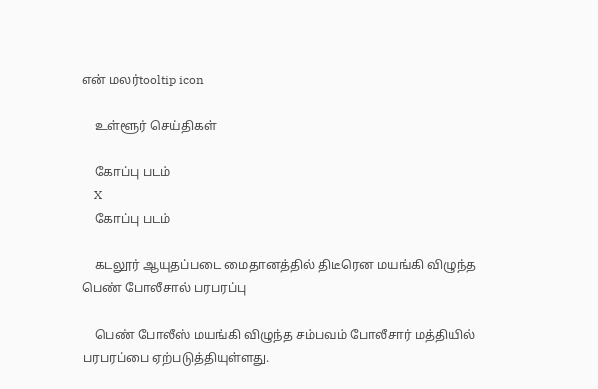என் மலர்tooltip icon

    உள்ளூர் செய்திகள்

    கோப்பு படம்
    X
    கோப்பு படம்

    கடலூர் ஆயுதப்படை மைதானத்தில் திடீரென மயங்கி விழுந்த பெண் போலீசால் பரபரப்பு

    பெண் போலீஸ் மயங்கி விழுந்த சம்பவம் போலீசார் மத்தியில் பரபரப்பை ஏற்படுத்தியுள்ளது.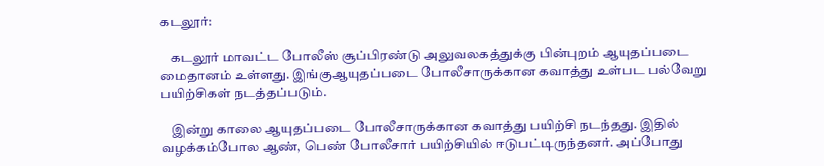கடலூர்:

    கடலூர் மாவட்ட போலீஸ் சூப்பிரண்டு அலுவலகத்துக்கு பின்புறம் ஆயுதப்படை மைதானம் உள்ளது. இங்குஆயுதப்படை போலீசாருக்கான கவாத்து உள்பட பல்வேறு பயிற்சிகள் நடத்தப்படும்.

    இன்று காலை ஆயுதப்படை போலீசாருக்கான கவாத்து பயிற்சி நடந்தது. இதில் வழக்கம்போல ஆண், பெண் போலீசார் பயிற்சியில் ஈடுபட்டிருந்தனர். அப்போது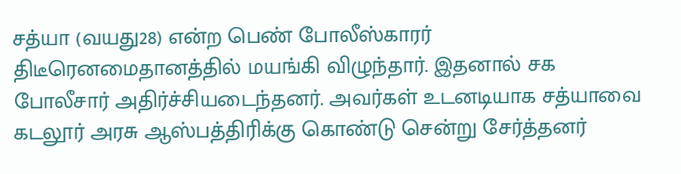சத்யா (வயது28) என்ற பெண் போலீஸ்காரர் திடீரெனமைதானத்தில் மயங்கி விழுந்தார். இதனால் சக போலீசார் அதிர்ச்சியடைந்தனர். அவர்கள் உடனடியாக சத்யாவை கடலூர் அரசு ஆஸ்பத்திரிக்கு கொண்டு சென்று சேர்த்தனர்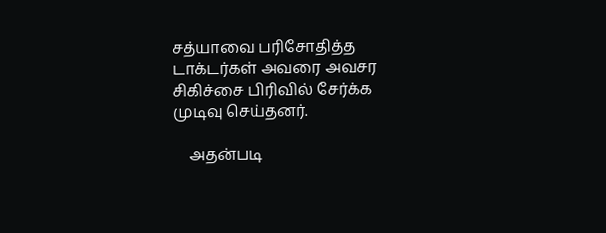சத்யாவை பரிசோதித்த டாக்டர்கள் அவரை அவசர சிகிச்சை பிரிவில் சேர்க்க முடிவு செய்தனர்.

    அதன்படி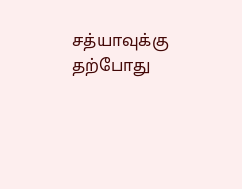சத்யாவுக்கு தற்போது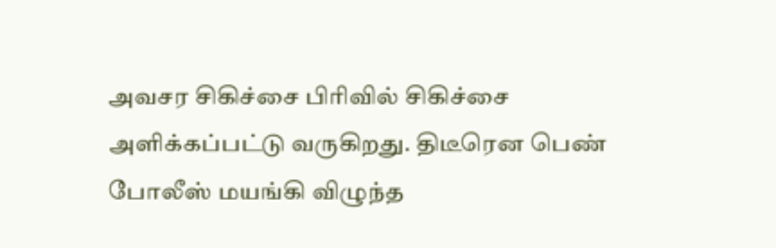அவசர சிகிச்சை பிரிவில் சிகிச்சை அளிக்கப்பட்டு வருகிறது. திடீரென பெண் போலீஸ் மயங்கி விழுந்த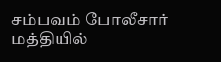சம்பவம் போலீசார் மத்தியில்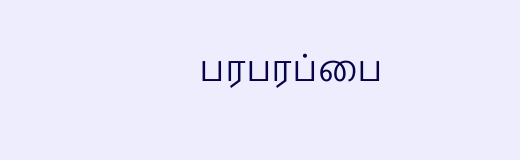பரபரப்பை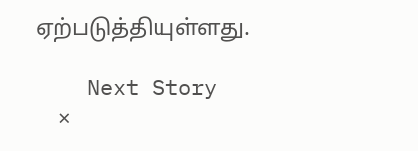ஏற்படுத்தியுள்ளது.

    Next Story
    ×